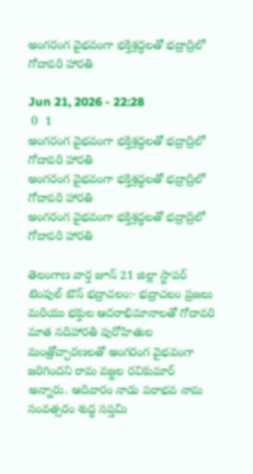అంగరంగ వైభవంగా భక్తిశ్రద్ధలతో భద్రాద్రిలో గోదావరి హారతి

Jun 21, 2026 - 22:28
 0  1
అంగరంగ వైభవంగా భక్తిశ్రద్ధలతో భద్రాద్రిలో గోదావరి హారతి
అంగరంగ వైభవంగా భక్తిశ్రద్ధలతో భద్రాద్రిలో గోదావరి హారతి
అంగరంగ వైభవంగా భక్తిశ్రద్ధలతో భద్రాద్రిలో గోదావరి హారతి

తెలంగాణ వార్త జూన్ 21 జిల్లా స్టాపర్ టెంపుల్ టౌన్ భద్రాచలం:- భద్రాచలం ప్రజలు మరియు భక్తుల ఆదరాభిమానాలతో గోదావరి మాత నదిహారతి పురోహితుల మంత్రోచ్ఛారణలతో అంగరంగ వైభవంగా జరిగిందని రామ వజ్జల రవికుమార్ అన్నారు. ఆదివారం నాడు పరాభవ నామ సంవత్సరం శుద్ధ సప్తమి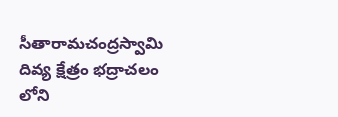సీతారామచంద్రస్వామి దివ్య క్షేత్రం భద్రాచలం లోని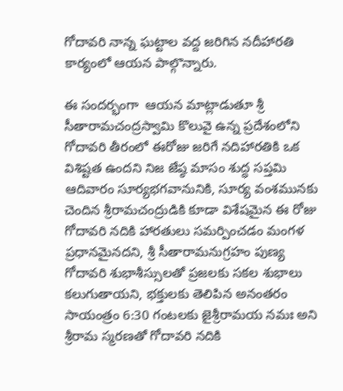గోదావరి నాన్న ఘట్టాల వద్ద జరిగిన నదీహారతి కార్యంలో ఆయన పాల్గొన్నారు.

ఈ సందర్భంగా  ఆయన మాట్లాడుతూ శ్రీ సీతారామచంద్రస్వామి కొలువై ఉన్న ప్రదేశంలోని గోదావరి తీరంలో ఈరోజు జరిగే నదిహారతికి ఒక విశిష్టత ఉందని నిజ జేష్ఠ మాసం శుద్ధ సప్తమి ఆదివారం సూర్యభగవానునికి, సూర్య వంశమునకు చెందిన శ్రీరామచంద్రుడికి కూడా విశేషమైన ఈ రోజు గోదావరి నదికి హారతులు సమర్పించడం మంగళ ప్రధానమైనదని, శ్రీ సీతారామనుగ్రహం పుణ్య గోదావరి శుభాశీస్సులతో ప్రజలకు సకల శుభాలు కలుగుతాయని, భక్తులకు తెలిపిన అనంతరం సాయంత్రం 6:30 గంటలకు జైశ్రీరామయ నమః అని శ్రీరామ స్మరణతో గోదావరి నదికి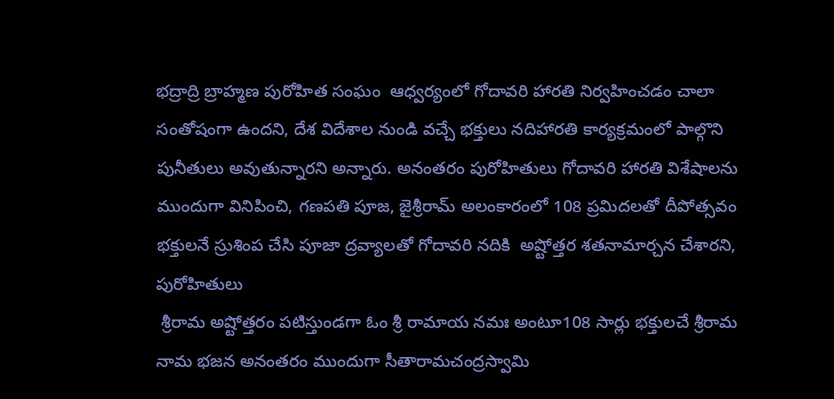భద్రాద్రి బ్రాహ్మణ పురోహిత సంఘం  ఆధ్వర్యంలో గోదావరి హారతి నిర్వహించడం చాలా సంతోషంగా ఉందని, దేశ విదేశాల నుండి వచ్చే భక్తులు నదిహారతి కార్యక్రమంలో పాల్గొని పునీతులు అవుతున్నారని అన్నారు. అనంతరం పురోహితులు గోదావరి హారతి విశేషాలను ముందుగా వినిపించి, గణపతి పూజ, జైశ్రీరామ్ అలంకారంలో 108 ప్రమిదలతో దీపోత్సవం భక్తులనే స్రుశింప చేసి పూజా ద్రవ్యాలతో గోదావరి నదికి  అష్టోత్తర శతనామార్చన చేశారని, పురోహితులు
 శ్రీరామ అష్టోత్తరం పటిస్తుండగా ఓం శ్రీ రామాయ నమః అంటూ108 సార్లు భక్తులచే శ్రీరామ నామ భజన అనంతరం ముందుగా సీతారామచంద్రస్వామి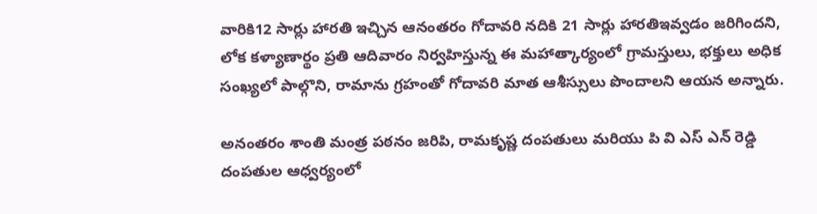వారికి12 సార్లు హారతి ఇచ్చిన ఆనంతరం గోదావరి నదికి 21 సార్లు హారతిఇవ్వడం జరిగిందని, లోక కళ్యాణార్థం ప్రతి ఆదివారం నిర్వహిస్తున్న ఈ మహాత్కార్యంలో గ్రామస్తులు, భక్తులు అధిక సంఖ్యలో పాల్గొని, రామాను గ్రహంతో గోదావరి మాత ఆశీస్సులు పొందాలని ఆయన అన్నారు.

అనంతరం శాంతి మంత్ర పఠనం జరిపి, రామకృష్ణ దంపతులు మరియు పి వి ఎస్ ఎన్ రెడ్డి దంపతుల ఆధ్వర్యంలో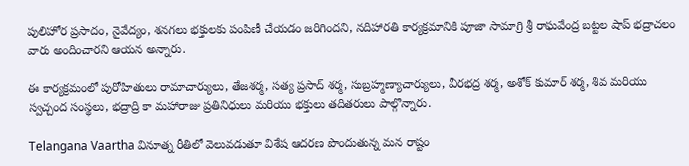పులిహోర ప్రసాదం, నైవేద్యం, శనగలు భక్తులకు పంపిణీ చేయడం జరిగిందని, నదిహారతి కార్యక్రమానికి పూజా సామాగ్రి శ్రీ రాఘవేంద్ర బట్టల షాప్ భద్రాచలం వారు అందించారని ఆయన అన్నారు.

ఈ కార్యక్రమంలో పురోహితులు రామాచార్యులు, తేజశర్మ, సత్య ప్రసాద్ శర్మ, సుబ్రహ్మణ్యాచార్యులు, వీరభద్ర శర్మ, అశోక్ కుమార్ శర్మ, శివ మరియు స్వచ్చంద సంస్థలు, భద్రాద్రి కా మహారాజు ప్రతినిధులు మరియు భక్తులు తదితరులు పాల్గొన్నారు.

Telangana Vaartha వినూత్న రీతిలో వెలువడుతూ విశేష ఆదరణ పొందుతున్న మన రాష్టం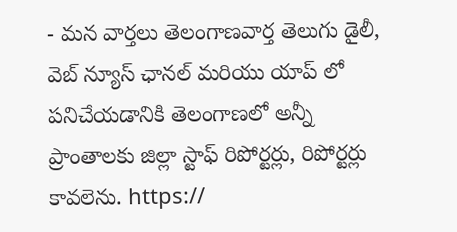- మన వార్తలు తెలంగాణవార్త తెలుగు డైలీ, వెబ్ న్యూస్ ఛానల్ మరియు యాప్ లో పనిచేయడానికి తెలంగాణలో అన్నీ ప్రాంతాలకు జిల్లా స్టాఫ్ రిపోర్టర్లు, రిపోర్టర్లు కావలెను. https://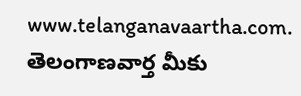www.telanganavaartha.com. తెలంగాణవార్త మీకు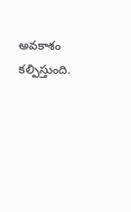అవకాశం కల్పిస్తుంది.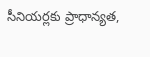సీనియర్లకు ప్రాధాన్యత,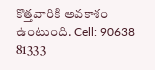కొత్తవారికి అవకాశం ఉంటుంది. Cell: 90638 81333